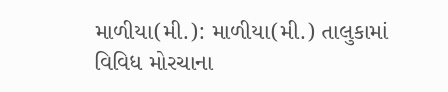માળીયા(મી.): માળીયા(મી.) તાલુકામાં વિવિધ મોરચાના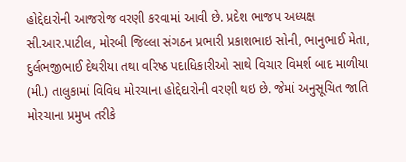હોદ્દેદારોની આજરોજ વરણી કરવામાં આવી છે. પ્રદેશ ભાજપ અધ્યક્ષ સી.આર.પાટીલ, મોરબી જિલ્લા સંગઠન પ્રભારી પ્રકાશભાઇ સોની, ભાનુભાઈ મેતા, દુર્લભજીભાઈ દેથરીયા તથા વરિષ્ઠ પદાધિકારીઓ સાથે વિચાર વિમર્શ બાદ માળીયા (મી.) તાલુકામાં વિવિધ મોરચાના હોદ્દેદારોની વરણી થઇ છે. જેમાં અનુસૂચિત જાતિ મોરચાના પ્રમુખ તરીકે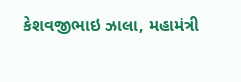કેશવજીભાઇ ઝાલા, મહામંત્રી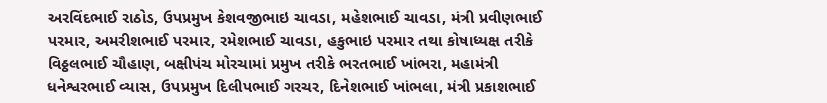અરવિંદભાઈ રાઠોડ, ઉપપ્રમુખ કેશવજીભાઇ ચાવડા, મહેશભાઈ ચાવડા, મંત્રી પ્રવીણભાઈ પરમાર, અમરીશભાઈ પરમાર, રમેશભાઈ ચાવડા, હકુભાઇ પરમાર તથા કોષાધ્યક્ષ તરીકે વિઠ્ઠલભાઈ ચૌહાણ, બક્ષીપંચ મોરચામાં પ્રમુખ તરીકે ભરતભાઈ ખાંભરા, મહામંત્રી ધનેશ્વરભાઈ વ્યાસ, ઉપપ્રમુખ દિલીપભાઈ ગરચર, દિનેશભાઈ ખાંભલા, મંત્રી પ્રકાશભાઈ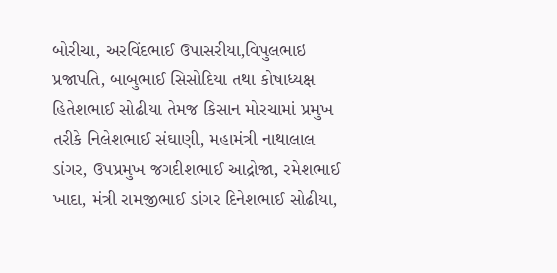બોરીચા, અરવિંદભાઈ ઉપાસરીયા,વિપુલભાઇ પ્રજાપતિ, બાબુભાઈ સિસોદિયા તથા કોષાધ્યક્ષ હિતેશભાઈ સોઢીયા તેમજ કિસાન મોરચામાં પ્રમુખ તરીકે નિલેશભાઈ સંઘાણી, મહામંત્રી નાથાલાલ ડાંગર, ઉપપ્રમુખ જગદીશભાઈ આદ્રોજા, રમેશભાઈ ખાદા, મંત્રી રામજીભાઈ ડાંગર દિનેશભાઈ સોઢીયા,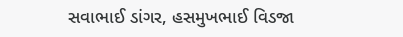સવાભાઈ ડાંગર, હસમુખભાઈ વિડજા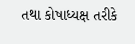તથા કોષાધ્યક્ષ તરીકે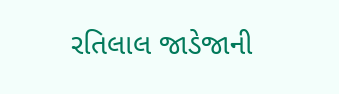રતિલાલ જાડેજાની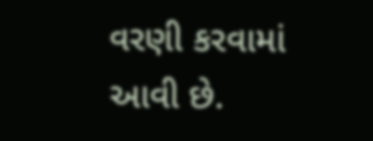વરણી કરવામાં આવી છે.